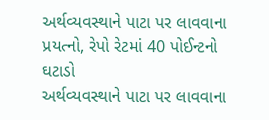અર્થવ્યવસ્થાને પાટા પર લાવવાના પ્રયત્નો, રેપો રેટમાં 40 પોઈન્ટનો ઘટાડો
અર્થવ્યવસ્થાને પાટા પર લાવવાના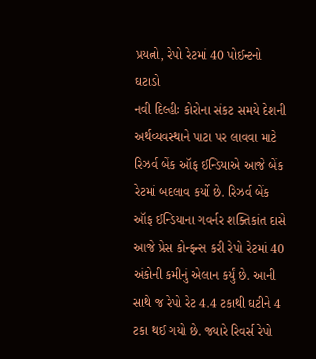પ્રયત્નો, રેપો રેટમાં 40 પોઈન્ટનો ઘટાડો
નવી દિલ્હીઃ કોરોના સંકટ સમયે દેશની અર્થવ્યવસ્થાને પાટા પર લાવવા માટે રિઝર્વ બેંક ઑફ ઈન્ડિયાએ આજે બેંક રેટમાં બદલાવ કર્યો છે. રિઝર્વ બેંક ઑફ ઈન્ડિયાના ગવર્નર શક્તિકાંત દાસે આજે પ્રેસ કોન્ફન્સ કરી રેપો રેટમાં 40 અંકોની કમીનું એલાન કર્યું છે. આની સાથે જ રેપો રેટ 4.4 ટકાથી ઘટીને 4 ટકા થઈ ગયો છે. જ્યારે રિવર્સ રેપો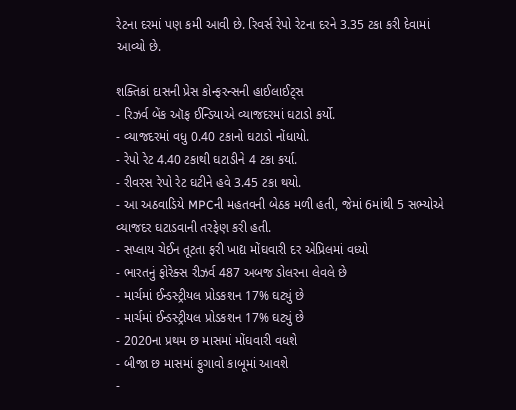રેટના દરમાં પણ કમી આવી છે. રિવર્સ રેપો રેટના દરને 3.35 ટકા કરી દેવામાં આવ્યો છે.

શક્તિકાં દાસની પ્રેસ કોન્ફરન્સની હાઈલાઈટ્સ
- રિઝર્વ બેંક ઑફ ઈન્ડિયાએ વ્યાજદરમાં ઘટાડો કર્યો.
- વ્યાજદરમાં વધુ 0.40 ટકાનો ઘટાડો નોંધાયો.
- રેપો રેટ 4.40 ટકાથી ઘટાડીને 4 ટકા કર્યા.
- રીવરસ રેપો રેટ ઘટીને હવે 3.45 ટકા થયો.
- આ અઠવાડિયે MPCની મહતવની બેઠક મળી હતી, જેમાં 6માંથી 5 સભ્યોએ વ્યાજદર ઘટાડવાની તરફેણ કરી હતી.
- સપ્લાય ચેઈન તૂટતા ફરી ખાદ્ય મોંઘવારી દર એપ્રિલમાં વધ્યો
- ભારતનું ફોરેક્સ રીઝર્વ 487 અબજ ડોલરના લેવલે છે
- માર્ચમાં ઈન્ડસ્ટ્રીયલ પ્રોડકશન 17% ઘટ્યું છે
- માર્ચમાં ઈન્ડસ્ટ્રીયલ પ્રોડકશન 17% ઘટ્યું છે
- 2020ના પ્રથમ છ માસમાં મોંઘવારી વધશે
- બીજા છ માસમાં ફુગાવો કાબૂમાં આવશે
-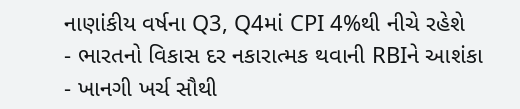નાણાંકીય વર્ષના Q3, Q4માં CPI 4%થી નીચે રહેશે
- ભારતનો વિકાસ દર નકારાત્મક થવાની RBIને આશંકા
- ખાનગી ખર્ચ સૌથી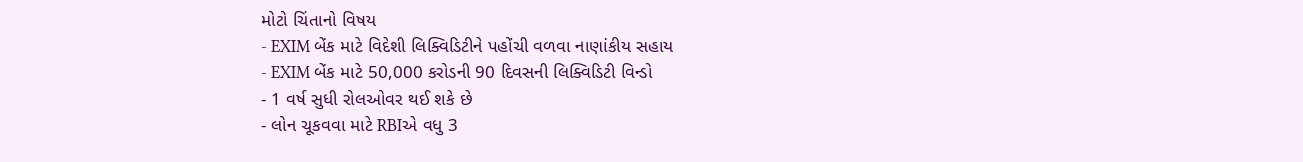મોટો ચિંતાનો વિષય
- EXIM બેંક માટે વિદેશી લિક્વિડિટીને પહોંચી વળવા નાણાંકીય સહાય
- EXIM બેંક માટે 50,000 કરોડની 90 દિવસની લિક્વિડિટી વિન્ડો
- 1 વર્ષ સુધી રોલઓવર થઈ શકે છે
- લોન ચૂકવવા માટે RBIએ વધુ 3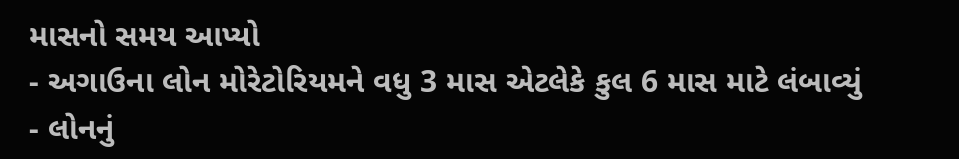માસનો સમય આપ્યો
- અગાઉના લોન મોરેટોરિયમને વધુ 3 માસ એટલેકે કુલ 6 માસ માટે લંબાવ્યું
- લોનનું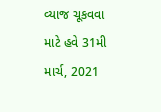વ્યાજ ચૂકવવા માટે હવે 31મી માર્ચ, 2021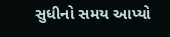સુધીનો સમય આપ્યો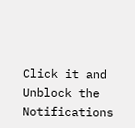Click it and Unblock the Notifications